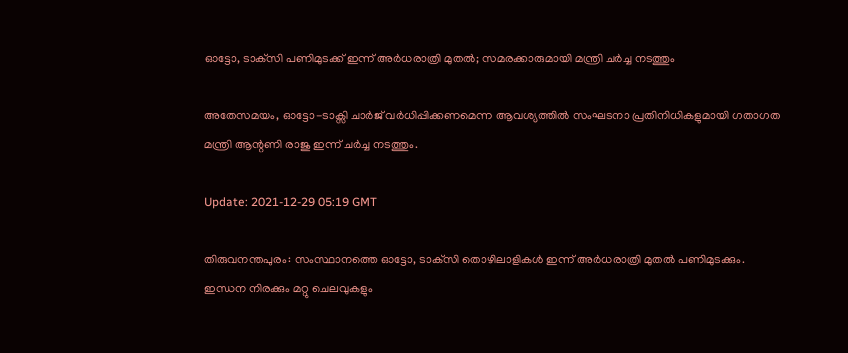ഓട്ടോ, ടാക്‌സി പണിമുടക്ക് ഇന്ന് അർധരാത്രി മുതൽ; സമരക്കാരുമായി മന്ത്രി ചർച്ച നടത്തും

അതേസമയം, ഓട്ടോ-ടാക്സി ചാര്‍ജ് വർധിപ്പിക്കണമെന്ന ആവശ്യത്തിൽ സംഘടനാ പ്രതിനിധികളുമായി ഗതാഗത മന്ത്രി ആന്റണി രാജു ഇന്ന് ചര്‍ച്ച നടത്തും.

Update: 2021-12-29 05:19 GMT

തിരുവനന്തപുരം: സംസ്ഥാനത്തെ ഓട്ടോ, ടാക്‌സി തൊഴിലാളികൾ ഇന്ന് അർധരാത്രി മുതൽ പണിമുടക്കും. ഇന്ധന നിരക്കും മറ്റു ചെലവുകളും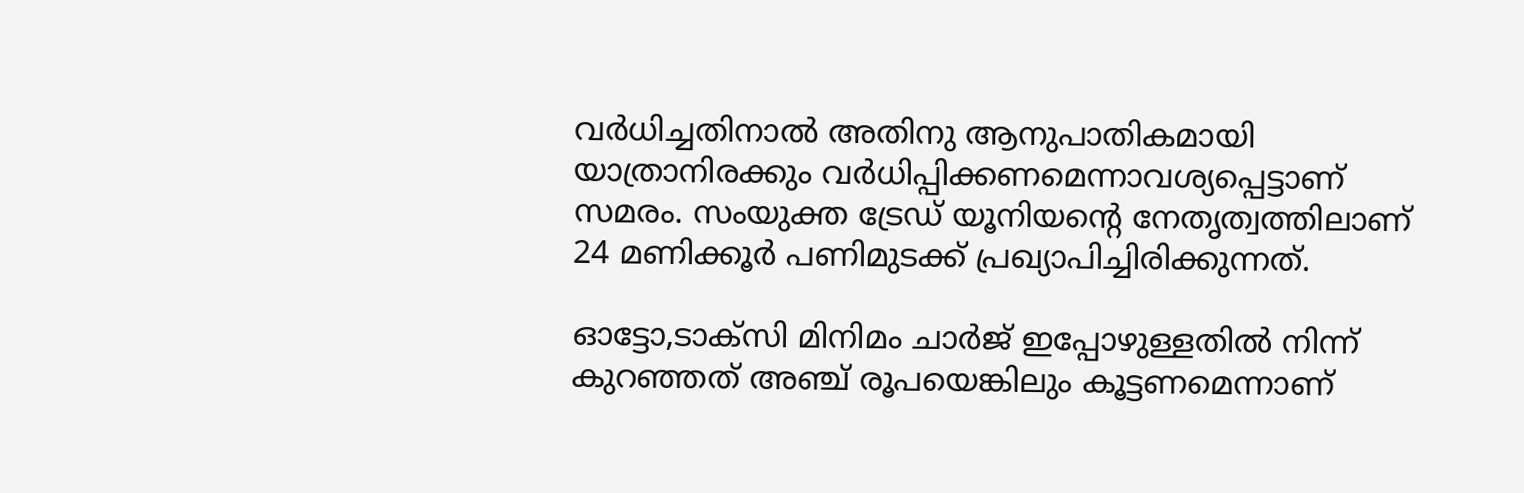വർധിച്ചതിനാൽ അതിനു ആനുപാതികമായി യാത്രാനിരക്കും വർധിപ്പിക്കണമെന്നാവശ്യപ്പെട്ടാണ് സമരം. സംയുക്ത ട്രേഡ് യൂനിയന്റെ നേതൃത്വത്തിലാണ് 24 മണിക്കൂർ പണിമുടക്ക് പ്രഖ്യാപിച്ചിരിക്കുന്നത്.

ഓട്ടോ,ടാക്‌സി മിനിമം ചാർജ് ഇപ്പോഴുള്ളതിൽ നിന്ന് കുറഞ്ഞത് അഞ്ച് രൂപയെങ്കിലും കൂട്ടണമെന്നാണ്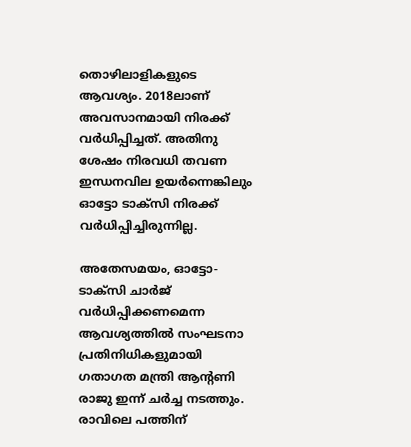തൊഴിലാളികളുടെ ആവശ്യം. 2018ലാണ് അവസാനമായി നിരക്ക് വർധിപ്പിച്ചത്. അതിനു ശേഷം നിരവധി തവണ ഇന്ധനവില ഉയർന്നെങ്കിലും ഓട്ടോ ടാക്‌സി നിരക്ക് വർധിപ്പിച്ചിരുന്നില്ല.

അതേസമയം, ഓട്ടോ-ടാക്സി ചാര്‍ജ് വർധിപ്പിക്കണമെന്ന ആവശ്യത്തിൽ സംഘടനാ പ്രതിനിധികളുമായി ഗതാഗത മന്ത്രി ആന്റണി രാജു ഇന്ന് ചര്‍ച്ച നടത്തും. രാവിലെ പത്തിന്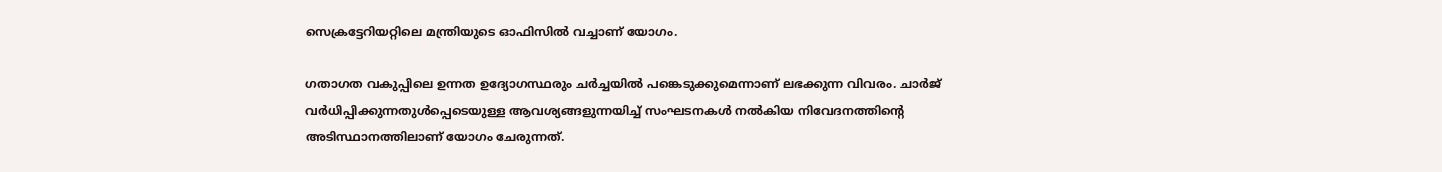സെക്രട്ടേറിയറ്റിലെ മന്ത്രിയുടെ ഓഫിസിൽ വച്ചാണ് യോഗം.

ഗതാഗത വകുപ്പിലെ ഉന്നത ഉദ്യോഗസ്ഥരും ചർച്ചയിൽ പങ്കെടുക്കുമെന്നാണ് ലഭക്കുന്ന വിവരം. ചാർജ് വർധിപ്പിക്കുന്നതുൾപ്പെടെയുള്ള ആവശ്യങ്ങളുന്നയിച്ച് സംഘടനകൾ നൽകിയ നിവേദനത്തിന്റെ അടിസ്ഥാനത്തിലാണ് യോഗം ചേരുന്നത്.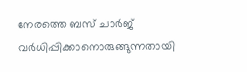നേരത്തെ ബസ് ചാര്‍ജ് വര്‍ധിപ്പിക്കാനൊരുങ്ങുന്നതായി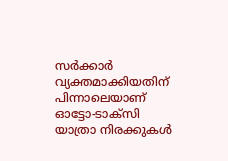സര്‍ക്കാര്‍ വ്യക്തമാക്കിയതിന് പിന്നാലെയാണ് ഓട്ടോ-ടാക്സി യാത്രാ നിരക്കുകള്‍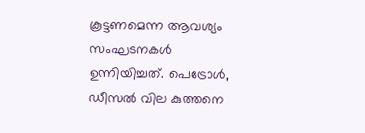കൂട്ടണമെന്ന ആവശ്യം സംഘടനകള്‍ ഉന്നിയിച്ചത്. പെട്രോള്‍, ഡീസല്‍ വില കുത്തനെ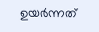ഉയര്‍ന്നത്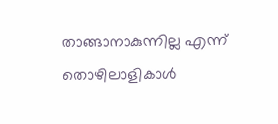താങ്ങാനാകുന്നില്ല എന്ന് തൊഴിലാളികാള്‍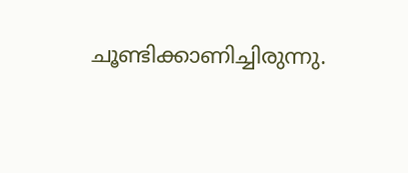ചൂണ്ടിക്കാണിച്ചിരുന്നു.